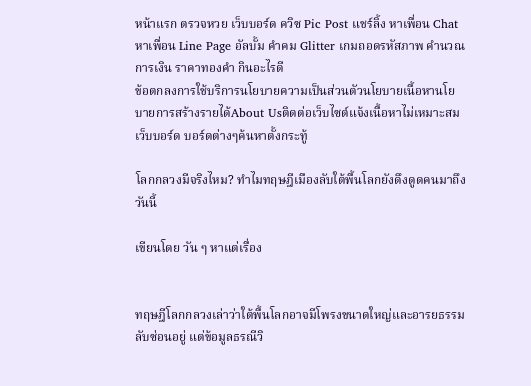หน้าแรก ตรวจหวย เว็บบอร์ด ควิซ Pic Post แชร์ลิ้ง หาเพื่อน Chat หาเพื่อน Line Page อัลบั้ม คำคม Glitter เกมถอดรหัสภาพ คำนวณ การเงิน ราคาทองคำ กินอะไรดี
ข้อตกลงการใช้บริการนโยบายความเป็นส่วนตัวนโยบายเนื้อหานโยบายการสร้างรายได้About Usติดต่อเว็บไซต์แจ้งเนื้อหาไม่เหมาะสม
เว็บบอร์ด บอร์ดต่างๆค้นหาตั้งกระทู้

โลกกลวงมีจริงไหม? ทำไมทฤษฎีเมืองลับใต้พื้นโลกยังดึงดูดคนมาถึงวันนี้

เขียนโดย วัน ๆ หาแต่เรื่อง


ทฤษฎีโลกกลวงเล่าว่าใต้พื้นโลกอาจมีโพรงขนาดใหญ่และอารยธรรมลับซ่อนอยู่ แต่ข้อมูลธรณีวิ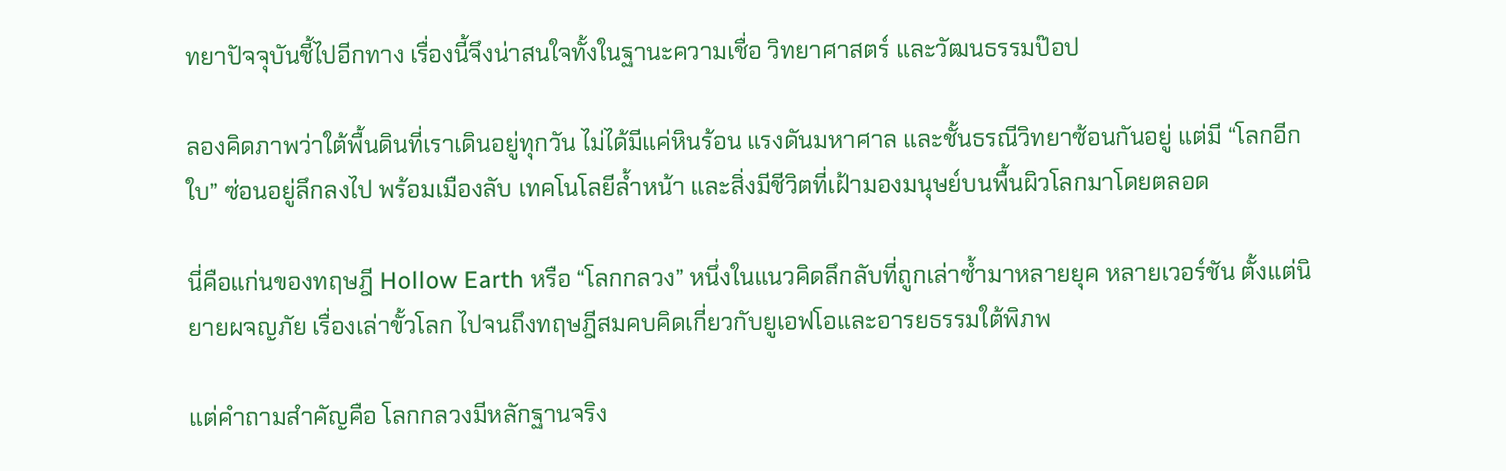ทยาปัจจุบันชี้ไปอีกทาง เรื่องนี้จึงน่าสนใจทั้งในฐานะความเชื่อ วิทยาศาสตร์ และวัฒนธรรมป๊อป

ลองคิดภาพว่าใต้พื้นดินที่เราเดินอยู่ทุกวัน ไม่ได้มีแค่หินร้อน แรงดันมหาศาล และชั้นธรณีวิทยาซ้อนกันอยู่ แต่มี “โลกอีกใบ” ซ่อนอยู่ลึกลงไป พร้อมเมืองลับ เทคโนโลยีล้ำหน้า และสิ่งมีชีวิตที่เฝ้ามองมนุษย์บนพื้นผิวโลกมาโดยตลอด

นี่คือแก่นของทฤษฎี Hollow Earth หรือ “โลกกลวง” หนึ่งในแนวคิดลึกลับที่ถูกเล่าซ้ำมาหลายยุค หลายเวอร์ชัน ตั้งแต่นิยายผจญภัย เรื่องเล่าขั้วโลก ไปจนถึงทฤษฎีสมคบคิดเกี่ยวกับยูเอฟโอและอารยธรรมใต้พิภพ

แต่คำถามสำคัญคือ โลกกลวงมีหลักฐานจริง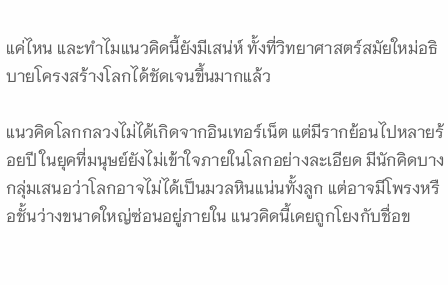แค่ไหน และทำไมแนวคิดนี้ยังมีเสน่ห์ ทั้งที่วิทยาศาสตร์สมัยใหม่อธิบายโครงสร้างโลกได้ชัดเจนขึ้นมากแล้ว

แนวคิดโลกกลวงไม่ได้เกิดจากอินเทอร์เน็ต แต่มีรากย้อนไปหลายร้อยปี ในยุคที่มนุษย์ยังไม่เข้าใจภายในโลกอย่างละเอียด มีนักคิดบางกลุ่มเสนอว่าโลกอาจไม่ได้เป็นมวลหินแน่นทั้งลูก แต่อาจมีโพรงหรือชั้นว่างขนาดใหญ่ซ่อนอยู่ภายใน แนวคิดนี้เคยถูกโยงกับชื่อข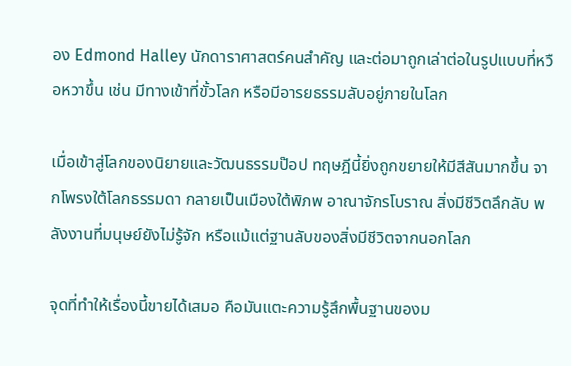อง Edmond Halley นักดาราศาสตร์คนสำคัญ และต่อมาถูกเล่าต่อในรูปแบบที่หวือหวาขึ้น เช่น มีทางเข้าที่ขั้วโลก หรือมีอารยธรรมลับอยู่ภายในโลก

เมื่อเข้าสู่โลกของนิยายและวัฒนธรรมป๊อป ทฤษฎีนี้ยิ่งถูกขยายให้มีสีสันมากขึ้น จากโพรงใต้โลกธรรมดา กลายเป็นเมืองใต้พิภพ อาณาจักรโบราณ สิ่งมีชีวิตลึกลับ พลังงานที่มนุษย์ยังไม่รู้จัก หรือแม้แต่ฐานลับของสิ่งมีชีวิตจากนอกโลก

จุดที่ทำให้เรื่องนี้ขายได้เสมอ คือมันแตะความรู้สึกพื้นฐานของม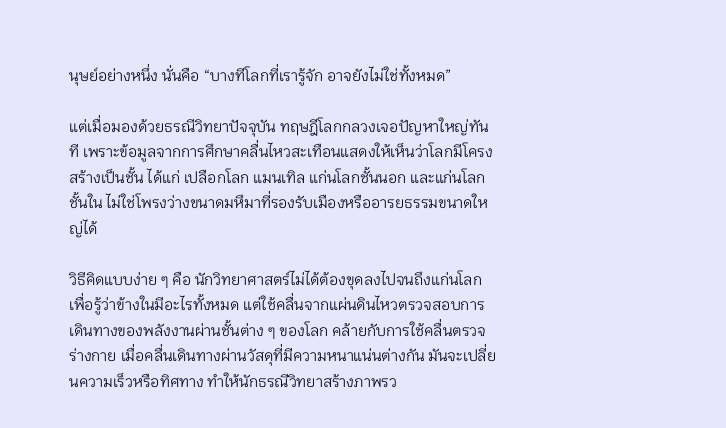นุษย์อย่างหนึ่ง นั่นคือ “บางทีโลกที่เรารู้จัก อาจยังไม่ใช่ทั้งหมด”

แต่เมื่อมองด้วยธรณีวิทยาปัจจุบัน ทฤษฎีโลกกลวงเจอปัญหาใหญ่ทันที เพราะข้อมูลจากการศึกษาคลื่นไหวสะเทือนแสดงให้เห็นว่าโลกมีโครงสร้างเป็นชั้น ได้แก่ เปลือกโลก แมนเทิล แก่นโลกชั้นนอก และแก่นโลกชั้นใน ไม่ใช่โพรงว่างขนาดมหึมาที่รองรับเมืองหรืออารยธรรมขนาดใหญ่ได้

วิธีคิดแบบง่าย ๆ คือ นักวิทยาศาสตร์ไม่ได้ต้องขุดลงไปจนถึงแก่นโลกเพื่อรู้ว่าข้างในมีอะไรทั้งหมด แต่ใช้คลื่นจากแผ่นดินไหวตรวจสอบการเดินทางของพลังงานผ่านชั้นต่าง ๆ ของโลก คล้ายกับการใช้คลื่นตรวจร่างกาย เมื่อคลื่นเดินทางผ่านวัสดุที่มีความหนาแน่นต่างกัน มันจะเปลี่ยนความเร็วหรือทิศทาง ทำให้นักธรณีวิทยาสร้างภาพรว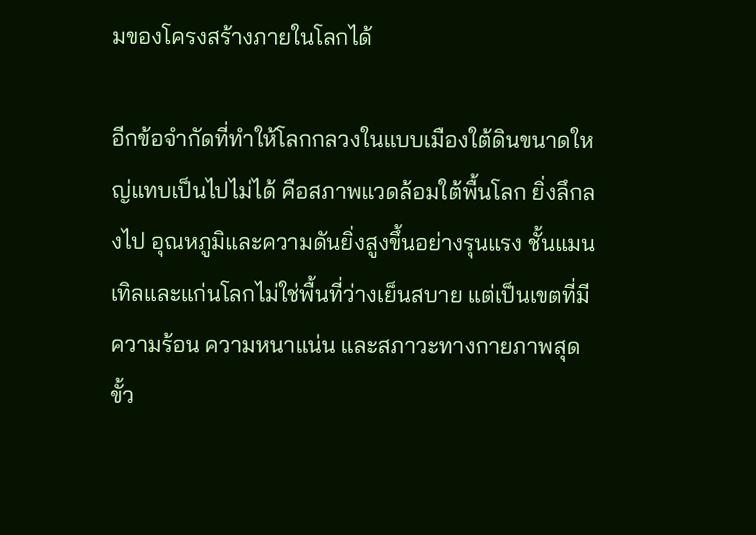มของโครงสร้างภายในโลกได้

อีกข้อจำกัดที่ทำให้โลกกลวงในแบบเมืองใต้ดินขนาดใหญ่แทบเป็นไปไม่ได้ คือสภาพแวดล้อมใต้พื้นโลก ยิ่งลึกลงไป อุณหภูมิและความดันยิ่งสูงขึ้นอย่างรุนแรง ชั้นแมนเทิลและแก่นโลกไม่ใช่พื้นที่ว่างเย็นสบาย แต่เป็นเขตที่มีความร้อน ความหนาแน่น และสภาวะทางกายภาพสุดขั้ว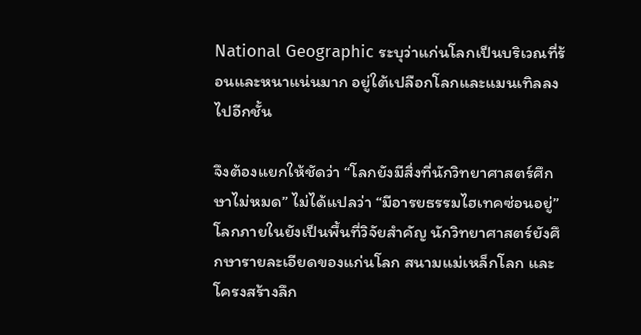National Geographic ระบุว่าแก่นโลกเป็นบริเวณที่ร้อนและหนาแน่นมาก อยู่ใต้เปลือกโลกและแมนเทิลลงไปอีกชั้น

จึงต้องแยกให้ชัดว่า “โลกยังมีสิ่งที่นักวิทยาศาสตร์ศึกษาไม่หมด” ไม่ได้แปลว่า “มีอารยธรรมไฮเทคซ่อนอยู่” โลกภายในยังเป็นพื้นที่วิจัยสำคัญ นักวิทยาศาสตร์ยังศึกษารายละเอียดของแก่นโลก สนามแม่เหล็กโลก และโครงสร้างลึก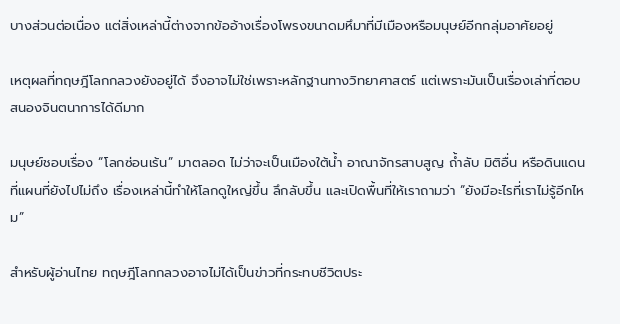บางส่วนต่อเนื่อง แต่สิ่งเหล่านี้ต่างจากข้ออ้างเรื่องโพรงขนาดมหึมาที่มีเมืองหรือมนุษย์อีกกลุ่มอาศัยอยู่

เหตุผลที่ทฤษฎีโลกกลวงยังอยู่ได้ จึงอาจไม่ใช่เพราะหลักฐานทางวิทยาศาสตร์ แต่เพราะมันเป็นเรื่องเล่าที่ตอบสนองจินตนาการได้ดีมาก

มนุษย์ชอบเรื่อง “โลกซ่อนเร้น” มาตลอด ไม่ว่าจะเป็นเมืองใต้น้ำ อาณาจักรสาบสูญ ถ้ำลับ มิติอื่น หรือดินแดนที่แผนที่ยังไปไม่ถึง เรื่องเหล่านี้ทำให้โลกดูใหญ่ขึ้น ลึกลับขึ้น และเปิดพื้นที่ให้เราถามว่า “ยังมีอะไรที่เราไม่รู้อีกไหม”

สำหรับผู้อ่านไทย ทฤษฎีโลกกลวงอาจไม่ได้เป็นข่าวที่กระทบชีวิตประ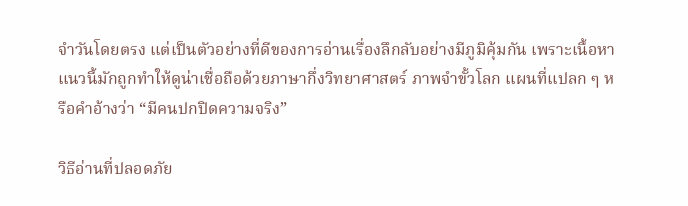จำวันโดยตรง แต่เป็นตัวอย่างที่ดีของการอ่านเรื่องลึกลับอย่างมีภูมิคุ้มกัน เพราะเนื้อหาแนวนี้มักถูกทำให้ดูน่าเชื่อถือด้วยภาษากึ่งวิทยาศาสตร์ ภาพจำขั้วโลก แผนที่แปลก ๆ หรือคำอ้างว่า “มีคนปกปิดความจริง”

วิธีอ่านที่ปลอดภัย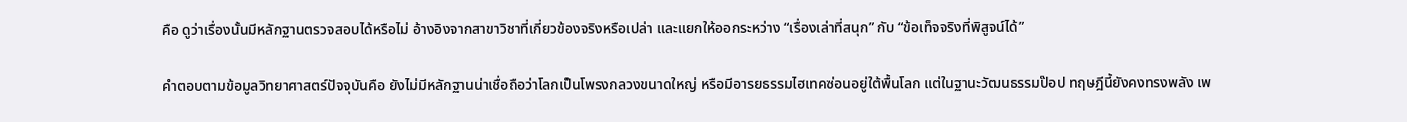คือ ดูว่าเรื่องนั้นมีหลักฐานตรวจสอบได้หรือไม่ อ้างอิงจากสาขาวิชาที่เกี่ยวข้องจริงหรือเปล่า และแยกให้ออกระหว่าง “เรื่องเล่าที่สนุก” กับ “ข้อเท็จจริงที่พิสูจน์ได้”

คำตอบตามข้อมูลวิทยาศาสตร์ปัจจุบันคือ ยังไม่มีหลักฐานน่าเชื่อถือว่าโลกเป็นโพรงกลวงขนาดใหญ่ หรือมีอารยธรรมไฮเทคซ่อนอยู่ใต้พื้นโลก แต่ในฐานะวัฒนธรรมป๊อป ทฤษฎีนี้ยังคงทรงพลัง เพ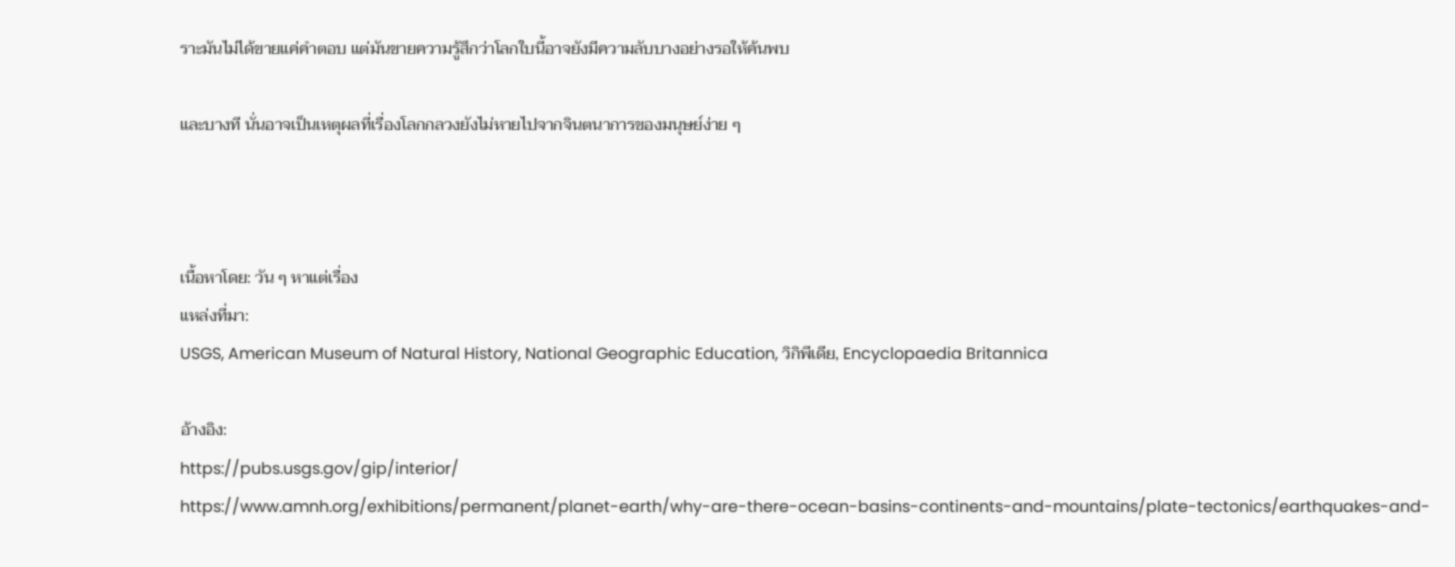ราะมันไม่ได้ขายแค่คำตอบ แต่มันขายความรู้สึกว่าโลกใบนี้อาจยังมีความลับบางอย่างรอให้ค้นพบ

และบางที นั่นอาจเป็นเหตุผลที่เรื่องโลกกลวงยังไม่หายไปจากจินตนาการของมนุษย์ง่าย ๆ



เนื้อหาโดย: วัน ๆ หาแต่เรื่อง
แหล่งที่มา:
USGS, American Museum of Natural History, National Geographic Education, วิกิพีเดีย, Encyclopaedia Britannica

อ้างอิง:
https://pubs.usgs.gov/gip/interior/
https://www.amnh.org/exhibitions/permanent/planet-earth/why-are-there-ocean-basins-continents-and-mountains/plate-tectonics/earthquakes-and-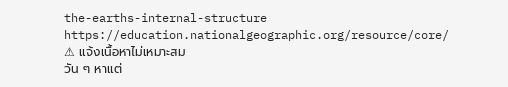the-earths-internal-structure
https://education.nationalgeographic.org/resource/core/
⚠ แจ้งเนื้อหาไม่เหมาะสม
วัน ๆ หาแต่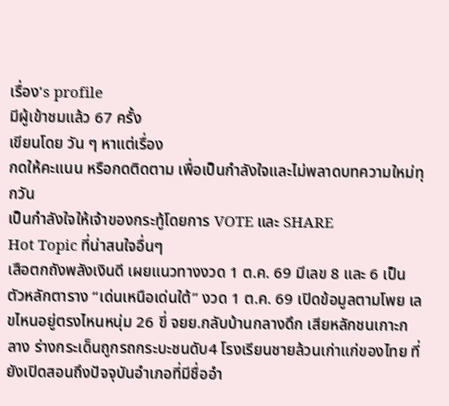เรื่อง's profile
มีผู้เข้าชมแล้ว 67 ครั้ง
เขียนโดย วัน ๆ หาแต่เรื่อง
กดให้คะแนน หรือกดติดตาม เพื่อเป็นกำลังใจและไม่พลาดบทความใหม่ทุกวัน
เป็นกำลังใจให้เจ้าของกระทู้โดยการ VOTE และ SHARE
Hot Topic ที่น่าสนใจอื่นๆ
เสือตกถังพลังเงินดี เผยแนวทางงวด 1 ต.ค. 69 มีเลข 8 และ 6 เป็นตัวหลักตาราง “เด่นเหนือเด่นใต้” งวด 1 ต.ค. 69 เปิดข้อมูลตามโพย เลขไหนอยู่ตรงไหนหนุ่ม 26 ขี่ จยย.กลับบ้านกลางดึก เสียหลักชนเกาะกลาง ร่างกระเด็นถูกรถกระบะชนดับ4 โรงเรียนชายล้วนเก่าแก่ของไทย ที่ยังเปิดสอนถึงปัจจุบันอำเภอที่มีชื่ออำ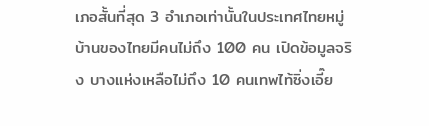เภอสั้นที่สุด 3 อำเภอเท่านั้นในประเทศไทยหมู่บ้านของไทยมีคนไม่ถึง 100 คน เปิดข้อมูลจริง บางแห่งเหลือไม่ถึง 10 คนเทพไท้ซิ่งเอี๊ย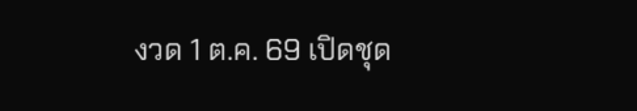งวด 1 ต.ค. 69 เปิดชุด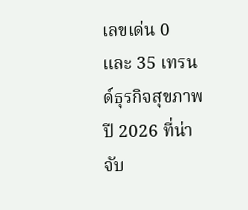เลขเด่น 0 และ 35 เทรนด์ธุรกิจสุขภาพปี 2026 ที่น่าจับ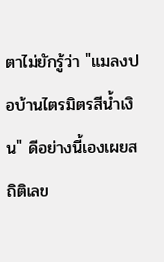ตาไม่ยักรู้ว่า "แมลงปอบ้านไตรมิตรสีน้ำเงิน" ดีอย่างนี้เองเผยสถิติเลข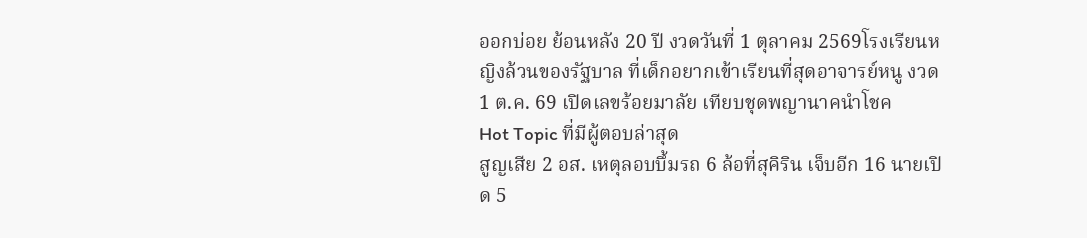ออกบ่อย ย้อนหลัง 20 ปี งวดวันที่ 1 ตุลาคม 2569โรงเรียนหญิงล้วนของรัฐบาล ที่เด็กอยากเข้าเรียนที่สุดอาจารย์หนู งวด 1 ต.ค. 69 เปิดเลขร้อยมาลัย เทียบชุดพญานาคนำโชค
Hot Topic ที่มีผู้ตอบล่าสุด
สูญเสีย 2 อส. เหตุลอบบึ้มรถ 6 ล้อที่สุคิริน เจ็บอีก 16 นายเปิด 5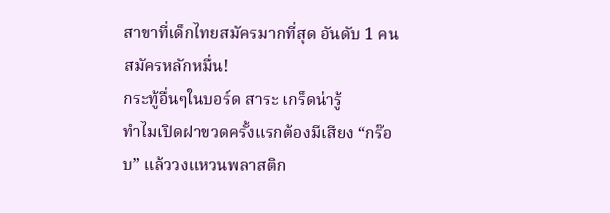สาขาที่เด็กไทยสมัครมากที่สุด อันดับ 1 คนสมัครหลักหมื่น!
กระทู้อื่นๆในบอร์ด สาระ เกร็ดน่ารู้
ทำไมเปิดฝาขวดครั้งแรกต้องมีเสียง “กร๊อบ” แล้ววงแหวนพลาสติก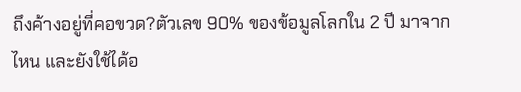ถึงค้างอยู่ที่คอขวด?ตัวเลข 90% ของข้อมูลโลกใน 2 ปี มาจากไหน และยังใช้ได้อ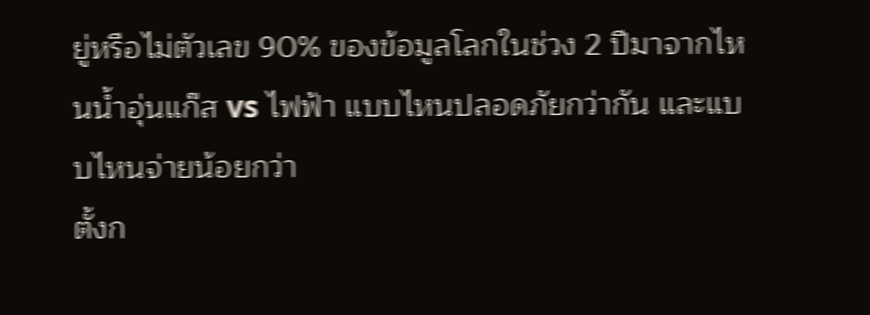ยู่หรือไม่ตัวเลข 90% ของข้อมูลโลกในช่วง 2 ปีมาจากไหนน้ำอุ่นแก๊ส vs ไฟฟ้า แบบไหนปลอดภัยกว่ากัน และแบบไหนจ่ายน้อยกว่า
ตั้งก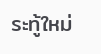ระทู้ใหม่